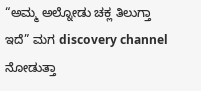“ಅಮ್ಮ ಅಲ್ನೋಡು ಚಕ್ಲ ತಿಲುಗ್ತಾ ಇದೆ” ಮಗ discovery channel ನೋಡುತ್ತಾ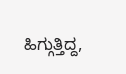ಹಿಗ್ಗುತ್ತಿದ್ದ,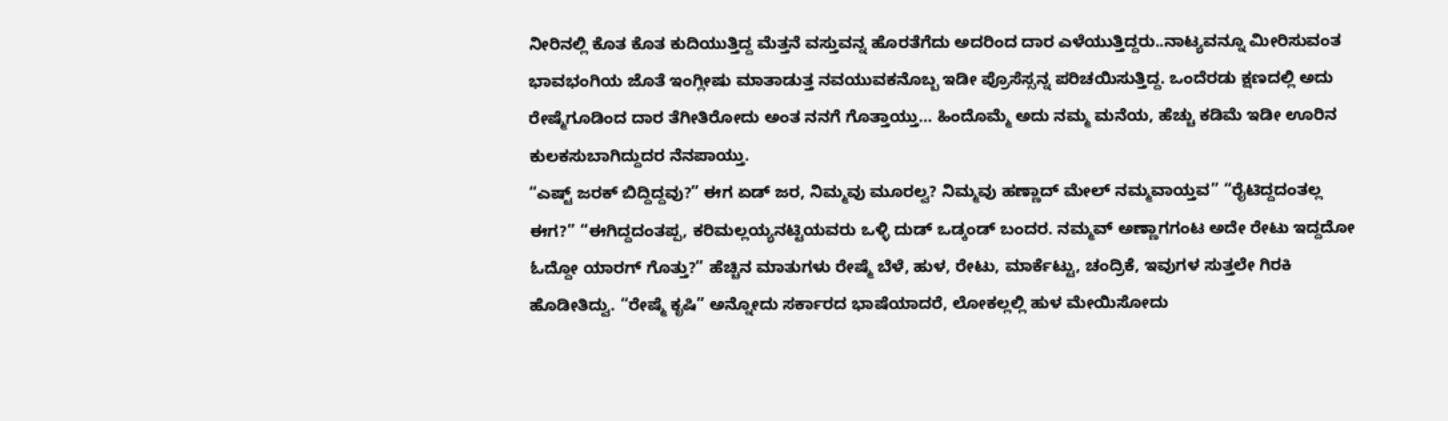ನೀರಿನಲ್ಲಿ ಕೊತ ಕೊತ ಕುದಿಯುತ್ತಿದ್ದ ಮೆತ್ತನೆ ವಸ್ತುವನ್ನ ಹೊರತೆಗೆದು ಅದರಿಂದ ದಾರ ಎಳೆಯುತ್ತಿದ್ದರು..ನಾಟ್ಯವನ್ನೂ ಮೀರಿಸುವಂತ ಭಾವಭಂಗಿಯ ಜೊತೆ ಇಂಗ್ಲೀಷು ಮಾತಾಡುತ್ತ ನವಯುವಕನೊಬ್ಬ ಇಡೀ ಪ್ರೊಸೆಸ್ಸನ್ನ ಪರಿಚಯಿಸುತ್ತಿದ್ದ. ಒಂದೆರಡು ಕ್ಷಣದಲ್ಲಿ ಅದು ರೇಷ್ಮೆಗೂಡಿಂದ ದಾರ ತೆಗೀತಿರೋದು ಅಂತ ನನಗೆ ಗೊತ್ತಾಯ್ತು… ಹಿಂದೊಮ್ಮೆ ಅದು ನಮ್ಮ ಮನೆಯ, ಹೆಚ್ಚು ಕಡಿಮೆ ಇಡೀ ಊರಿನ ಕುಲಕಸುಬಾಗಿದ್ದುದರ ನೆನಪಾಯ್ತು.
“ಎಷ್ಟ್ ಜರಕ್ ಬಿದ್ದಿದ್ದವು?” ಈಗ ಏಡ್ ಜರ, ನಿಮ್ಮವು ಮೂರಲ್ವ? ನಿಮ್ಮವು ಹಣ್ಣಾದ್ ಮೇಲ್ ನಮ್ಮವಾಯ್ತವ” “ರೈಟಿದ್ದದಂತಲ್ಲ ಈಗ?” “ಈಗಿದ್ದದಂತಪ್ಪ, ಕರಿಮಲ್ಲಯ್ಯನಟ್ಟಿಯವರು ಒಳ್ಳಿ ದುಡ್ ಒಡ್ಕಂಡ್ ಬಂದರ. ನಮ್ಮವ್ ಅಣ್ಣಾಗಗಂಟ ಅದೇ ರೇಟು ಇದ್ದದೋ ಓದ್ದೋ ಯಾರಗ್ ಗೊತ್ತು?” ಹೆಚ್ಚಿನ ಮಾತುಗಳು ರೇಷ್ಮೆ ಬೆಳೆ, ಹುಳ, ರೇಟು, ಮಾರ್ಕೆಟ್ಟು, ಚಂದ್ರಿಕೆ, ಇವುಗಳ ಸುತ್ತಲೇ ಗಿರಕಿ ಹೊಡೀತಿದ್ವು. “ರೇಷ್ಮೆ ಕೃಷಿ” ಅನ್ನೋದು ಸರ್ಕಾರದ ಭಾಷೆಯಾದರೆ, ಲೋಕಲ್ಲಲ್ಲಿ ಹುಳ ಮೇಯಿಸೋದು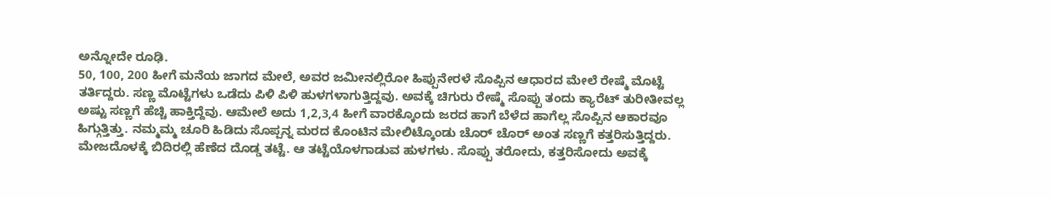ಅನ್ನೋದೇ ರೂಢಿ.
50, 100, 200 ಹೀಗೆ ಮನೆಯ ಜಾಗದ ಮೇಲೆ, ಅವರ ಜಮೀನಲ್ಲಿರೋ ಹಿಪ್ಪುನೇರಳೆ ಸೊಪ್ಪಿನ ಆಧಾರದ ಮೇಲೆ ರೇಷ್ಮೆ ಮೊಟ್ಟೆ ತರ್ತಿದ್ದರು. ಸಣ್ಣ ಮೊಟ್ಟೆಗಳು ಒಡೆದು ಪಿಳಿ ಪಿಳಿ ಹುಳಗಳಾಗುತ್ತಿದ್ದವು. ಅವಕ್ಕೆ ಚಿಗುರು ರೇಷ್ಮೆ ಸೊಪ್ಪು ತಂದು ಕ್ಯಾರೆಟ್ ತುರೀತೀವಲ್ಲ ಅಷ್ಟು ಸಣ್ಣಗೆ ಹೆಚ್ಚಿ ಹಾಕ್ತಿದ್ದೆವು. ಆಮೇಲೆ ಅದು 1,2,3,4 ಹೀಗೆ ವಾರಕ್ಕೊಂದು ಜರದ ಹಾಗೆ ಬೆಳೆದ ಹಾಗೆಲ್ಲ ಸೊಪ್ಪಿನ ಆಕಾರವೂ ಹಿಗ್ಗುತ್ತಿತ್ತು. ನಮ್ಮಮ್ಮ ಚೂರಿ ಹಿಡಿದು ಸೊಪ್ಪನ್ನ ಮರದ ಕೊಂಟಿನ ಮೇಲಿಟ್ಕೊಂಡು ಚೊರ್ ಚೊರ್ ಅಂತ ಸಣ್ಣಗೆ ಕತ್ತರಿಸುತ್ತಿದ್ದರು.
ಮೇಜದೊಳಕ್ಕೆ ಬಿದಿರಲ್ಲಿ ಹೆಣೆದ ದೊಡ್ಡ ತಟ್ಟೆ. ಆ ತಟ್ಟೆಯೊಳಗಾಡುವ ಹುಳಗಳು. ಸೊಪ್ಪು ತರೋದು, ಕತ್ತರಿಸೋದು ಅವಕ್ಕೆ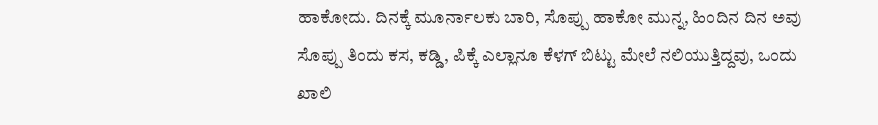ಹಾಕೋದು. ದಿನಕ್ಕೆ ಮೂರ್ನಾಲಕು ಬಾರಿ, ಸೊಪ್ಪು ಹಾಕೋ ಮುನ್ನ, ಹಿಂದಿನ ದಿನ ಅವು ಸೊಪ್ಪು ತಿಂದು ಕಸ, ಕಡ್ಡಿ, ಪಿಕ್ಕೆ ಎಲ್ಲಾನೂ ಕೆಳಗ್ ಬಿಟ್ಟು ಮೇಲೆ ನಲಿಯುತ್ತಿದ್ದವು, ಒಂದು ಖಾಲಿ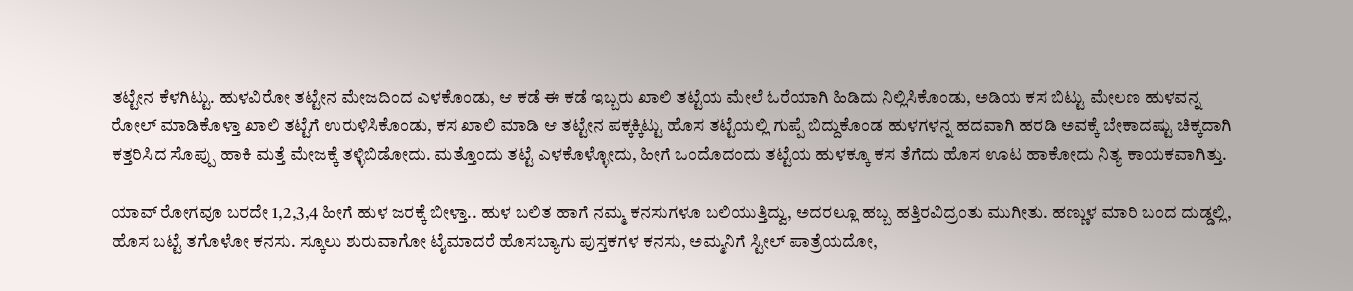ತಟ್ಟೇನ ಕೆಳಗಿಟ್ಟು. ಹುಳವಿರೋ ತಟ್ಟೇನ ಮೇಜದಿಂದ ಎಳಕೊಂಡು, ಆ ಕಡೆ ಈ ಕಡೆ ಇಬ್ಬರು ಖಾಲಿ ತಟ್ಟೆಯ ಮೇಲೆ ಓರೆಯಾಗಿ ಹಿಡಿದು ನಿಲ್ಲಿಸಿಕೊಂಡು, ಅಡಿಯ ಕಸ ಬಿಟ್ಟು ಮೇಲಣ ಹುಳವನ್ನ ರೋಲ್ ಮಾಡಿಕೊಳ್ತಾ ಖಾಲಿ ತಟ್ಟೆಗೆ ಉರುಳಿಸಿಕೊಂಡು, ಕಸ ಖಾಲಿ ಮಾಡಿ ಆ ತಟ್ಟೇನ ಪಕ್ಕಕ್ಕಿಟ್ಟು ಹೊಸ ತಟ್ಟೆಯಲ್ಲಿ ಗುಪ್ಪೆ ಬಿದ್ದುಕೊಂಡ ಹುಳಗಳನ್ನ ಹದವಾಗಿ ಹರಡಿ ಅವಕ್ಕೆ ಬೇಕಾದಷ್ಟು ಚಿಕ್ಕದಾಗಿ ಕತ್ತರಿಸಿದ ಸೊಪ್ಪು ಹಾಕಿ ಮತ್ತೆ ಮೇಜಕ್ಕೆ ತಳ್ಳಿಬಿಡೋದು. ಮತ್ತೊಂದು ತಟ್ಟೆ ಎಳಕೊಳ್ಳೋದು, ಹೀಗೆ ಒಂದೊದಂದು ತಟ್ಟೆಯ ಹುಳಕ್ಕೂ ಕಸ ತೆಗೆದು ಹೊಸ ಊಟ ಹಾಕೋದು ನಿತ್ಯ ಕಾಯಕವಾಗಿತ್ತು.

ಯಾವ್ ರೋಗವೂ ಬರದೇ 1,2,3,4 ಹೀಗೆ ಹುಳ ಜರಕ್ಕೆ ಬೀಳ್ತಾ.. ಹುಳ ಬಲಿತ ಹಾಗೆ ನಮ್ಮ ಕನಸುಗಳೂ ಬಲಿಯುತ್ತಿದ್ವು, ಅದರಲ್ಲೂ ಹಬ್ಬ ಹತ್ತಿರವಿದ್ರಂತು ಮುಗೀತು. ಹಣ್ಣುಳ ಮಾರಿ ಬಂದ ದುಡ್ಡಲ್ಲಿ, ಹೊಸ ಬಟ್ಟೆ ತಗೊಳೋ ಕನಸು. ಸ್ಕೂಲು ಶುರುವಾಗೋ ಟೈಮಾದರೆ ಹೊಸಬ್ಯಾಗು ಪುಸ್ತಕಗಳ ಕನಸು, ಅಮ್ಮನಿಗೆ ಸ್ಟೀಲ್ ಪಾತ್ರೆಯದೋ,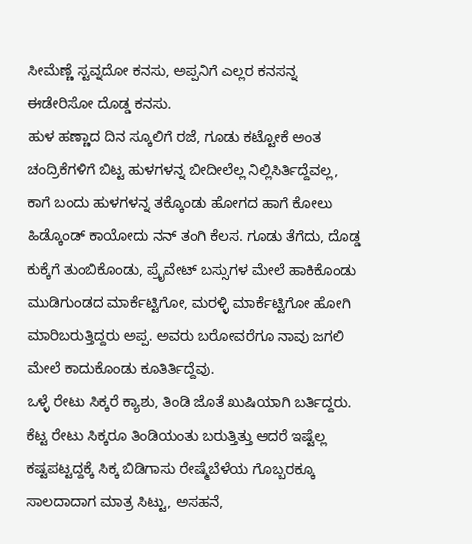ಸೀಮೆಣ್ಣೆ ಸ್ಟವ್ನದೋ ಕನಸು, ಅಪ್ಪನಿಗೆ ಎಲ್ಲರ ಕನಸನ್ನ ಈಡೇರಿಸೋ ದೊಡ್ಡ ಕನಸು.
ಹುಳ ಹಣ್ಣಾದ ದಿನ ಸ್ಕೂಲಿಗೆ ರಜೆ, ಗೂಡು ಕಟ್ಟೋಕೆ ಅಂತ ಚಂದ್ರಿಕೆಗಳಿಗೆ ಬಿಟ್ಟ ಹುಳಗಳನ್ನ ಬೀದೀಲೆಲ್ಲ ನಿಲ್ಲಿಸಿರ್ತಿದ್ದೆವಲ್ಲ, ಕಾಗೆ ಬಂದು ಹುಳಗಳನ್ನ ತಕ್ಕೊಂಡು ಹೋಗದ ಹಾಗೆ ಕೋಲು ಹಿಡ್ಕೊಂಡ್ ಕಾಯೋದು ನನ್ ತಂಗಿ ಕೆಲಸ. ಗೂಡು ತೆಗೆದು, ದೊಡ್ಡ ಕುಕ್ಕೆಗೆ ತುಂಬಿಕೊಂಡು, ಪ್ರೈವೇಟ್ ಬಸ್ಸುಗಳ ಮೇಲೆ ಹಾಕಿಕೊಂಡು ಮುಡಿಗುಂಡದ ಮಾರ್ಕೆಟ್ಟಿಗೋ, ಮರಳ್ಳಿ ಮಾರ್ಕೆಟ್ಟಿಗೋ ಹೋಗಿ ಮಾರಿಬರುತ್ತಿದ್ದರು ಅಪ್ಪ. ಅವರು ಬರೋವರೆಗೂ ನಾವು ಜಗಲಿ ಮೇಲೆ ಕಾದುಕೊಂಡು ಕೂತಿರ್ತಿದ್ದೆವು.
ಒಳ್ಳೆ ರೇಟು ಸಿಕ್ಕರೆ ಕ್ಯಾಶು, ತಿಂಡಿ ಜೊತೆ ಖುಷಿಯಾಗಿ ಬರ್ತಿದ್ದರು. ಕೆಟ್ಟ ರೇಟು ಸಿಕ್ಕರೂ ತಿಂಡಿಯಂತು ಬರುತ್ತಿತ್ತು ಆದರೆ ಇಷ್ಟೆಲ್ಲ ಕಷ್ಟಪಟ್ಟದ್ದಕ್ಕೆ ಸಿಕ್ಕ ಬಿಡಿಗಾಸು ರೇಷ್ಮೆಬೆಳೆಯ ಗೊಬ್ಬರಕ್ಕೂ ಸಾಲದಾದಾಗ ಮಾತ್ರ ಸಿಟ್ಟು, ಅಸಹನೆ,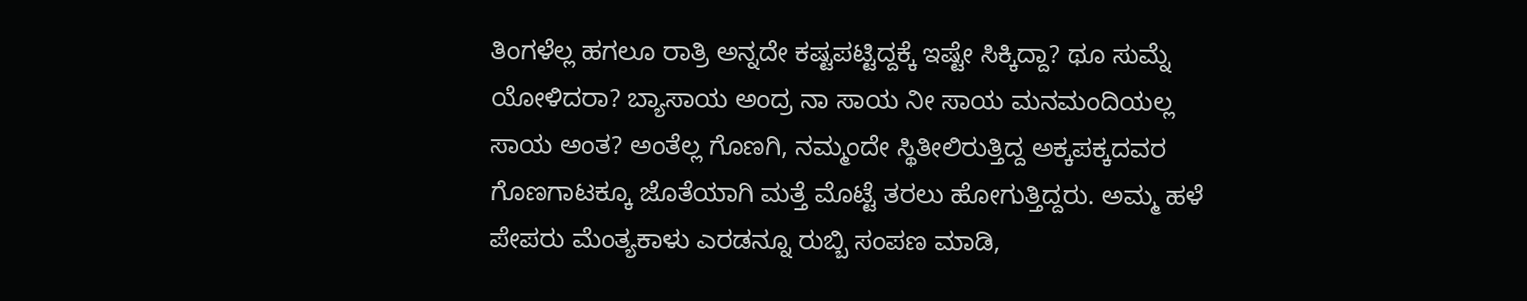ತಿಂಗಳೆಲ್ಲ ಹಗಲೂ ರಾತ್ರಿ ಅನ್ನದೇ ಕಷ್ಟಪಟ್ಟಿದ್ದಕ್ಕೆ ಇಷ್ಟೇ ಸಿಕ್ಕಿದ್ದಾ? ಥೂ ಸುಮ್ನೆ ಯೋಳಿದರಾ? ಬ್ಯಾಸಾಯ ಅಂದ್ರ ನಾ ಸಾಯ ನೀ ಸಾಯ ಮನಮಂದಿಯಲ್ಲ ಸಾಯ ಅಂತ? ಅಂತೆಲ್ಲ ಗೊಣಗಿ, ನಮ್ಮಂದೇ ಸ್ಥಿತೀಲಿರುತ್ತಿದ್ದ ಅಕ್ಕಪಕ್ಕದವರ ಗೊಣಗಾಟಕ್ಕೂ ಜೊತೆಯಾಗಿ ಮತ್ತೆ ಮೊಟ್ಟೆ ತರಲು ಹೋಗುತ್ತಿದ್ದರು. ಅಮ್ಮ ಹಳೆ ಪೇಪರು ಮೆಂತ್ಯಕಾಳು ಎರಡನ್ನೂ ರುಬ್ಬಿ ಸಂಪಣ ಮಾಡಿ,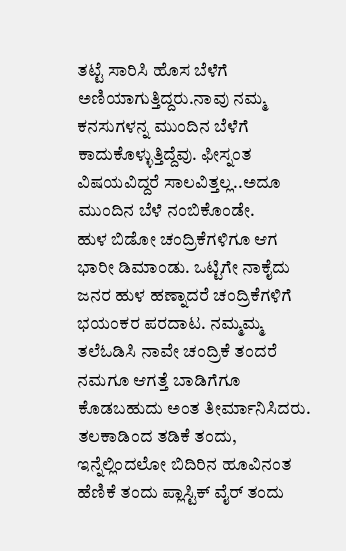ತಟ್ಟೆ ಸಾರಿಸಿ ಹೊಸ ಬೆಳೆಗೆ ಅಣಿಯಾಗುತ್ತಿದ್ದರು.ನಾವು ನಮ್ಮ ಕನಸುಗಳನ್ನ ಮುಂದಿನ ಬೆಳೆಗೆ ಕಾದುಕೊಳ್ಳುತ್ತಿದ್ದೆವು. ಫೀಸ್ನಂತ ವಿಷಯವಿದ್ದರೆ ಸಾಲವಿತ್ತಲ್ಲ..ಅದೂ ಮುಂದಿನ ಬೆಳೆ ನಂಬಿಕೊಂಡೇ.
ಹುಳ ಬಿಡೋ ಚಂದ್ರಿಕೆಗಳಿಗೂ ಆಗ ಭಾರೀ ಡಿಮಾಂಡು. ಒಟ್ಟಿಗೇ ನಾಕೈದು ಜನರ ಹುಳ ಹಣ್ನಾದರೆ ಚಂದ್ರಿಕೆಗಳಿಗೆ ಭಯಂಕರ ಪರದಾಟ. ನಮ್ಮಮ್ಮ ತಲೆಓಡಿಸಿ ನಾವೇ ಚಂದ್ರಿಕೆ ತಂದರೆ ನಮಗೂ ಆಗತ್ತೆ ಬಾಡಿಗೆಗೂ ಕೊಡಬಹುದು ಅಂತ ತೀರ್ಮಾನಿಸಿದರು. ತಲಕಾಡಿಂದ ತಡಿಕೆ ತಂದು, ಇನ್ನೆಲ್ಲಿಂದಲೋ ಬಿದಿರಿನ ಹೂವಿನಂತ ಹೆಣಿಕೆ ತಂದು ಪ್ಲಾಸ್ಟಿಕ್ ವೈರ್ ತಂದು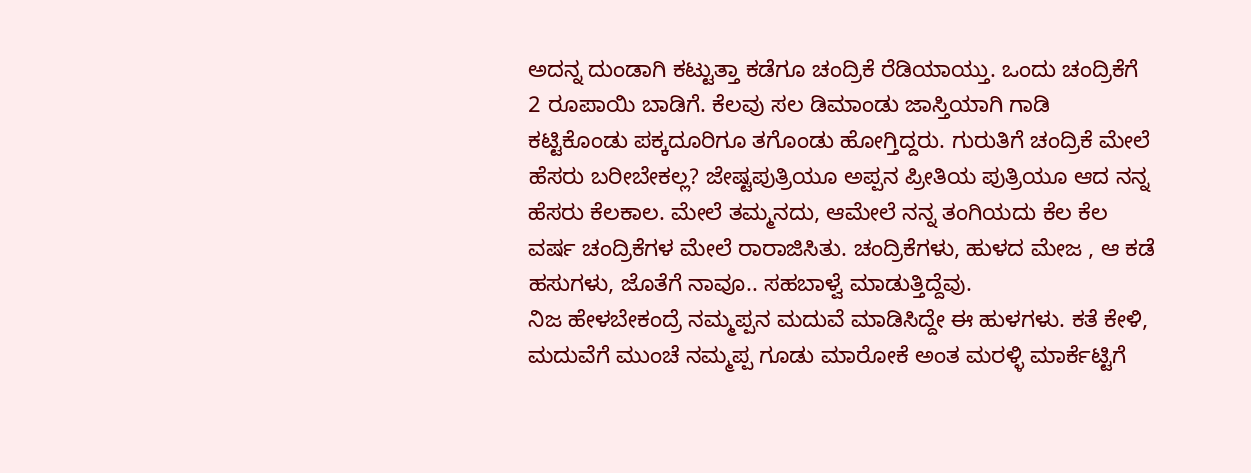ಅದನ್ನ ದುಂಡಾಗಿ ಕಟ್ಟುತ್ತಾ ಕಡೆಗೂ ಚಂದ್ರಿಕೆ ರೆಡಿಯಾಯ್ತು. ಒಂದು ಚಂದ್ರಿಕೆಗೆ 2 ರೂಪಾಯಿ ಬಾಡಿಗೆ. ಕೆಲವು ಸಲ ಡಿಮಾಂಡು ಜಾಸ್ತಿಯಾಗಿ ಗಾಡಿ ಕಟ್ಟಿಕೊಂಡು ಪಕ್ಕದೂರಿಗೂ ತಗೊಂಡು ಹೋಗ್ತಿದ್ದರು. ಗುರುತಿಗೆ ಚಂದ್ರಿಕೆ ಮೇಲೆ ಹೆಸರು ಬರೀಬೇಕಲ್ಲ? ಜೇಷ್ಟಪುತ್ರಿಯೂ ಅಪ್ಪನ ಪ್ರೀತಿಯ ಪುತ್ರಿಯೂ ಆದ ನನ್ನ ಹೆಸರು ಕೆಲಕಾಲ. ಮೇಲೆ ತಮ್ಮನದು, ಆಮೇಲೆ ನನ್ನ ತಂಗಿಯದು ಕೆಲ ಕೆಲ ವರ್ಷ ಚಂದ್ರಿಕೆಗಳ ಮೇಲೆ ರಾರಾಜಿಸಿತು. ಚಂದ್ರಿಕೆಗಳು, ಹುಳದ ಮೇಜ , ಆ ಕಡೆ ಹಸುಗಳು, ಜೊತೆಗೆ ನಾವೂ.. ಸಹಬಾಳ್ವೆ ಮಾಡುತ್ತಿದ್ದೆವು.
ನಿಜ ಹೇಳಬೇಕಂದ್ರೆ ನಮ್ಮಪ್ಪನ ಮದುವೆ ಮಾಡಿಸಿದ್ದೇ ಈ ಹುಳಗಳು. ಕತೆ ಕೇಳಿ, ಮದುವೆಗೆ ಮುಂಚೆ ನಮ್ಮಪ್ಪ ಗೂಡು ಮಾರೋಕೆ ಅಂತ ಮರಳ್ಳಿ ಮಾರ್ಕೆಟ್ಟಿಗೆ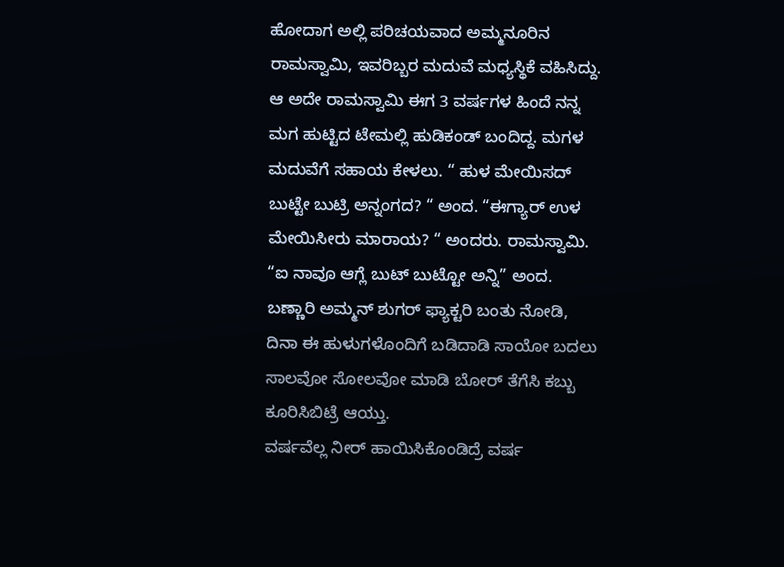ಹೋದಾಗ ಅಲ್ಲಿ ಪರಿಚಯವಾದ ಅಮ್ಮನೂರಿನ ರಾಮಸ್ವಾಮಿ, ಇವರಿಬ್ಬರ ಮದುವೆ ಮಧ್ಯಸ್ಥಿಕೆ ವಹಿಸಿದ್ದು. ಆ ಅದೇ ರಾಮಸ್ವಾಮಿ ಈಗ 3 ವರ್ಷಗಳ ಹಿಂದೆ ನನ್ನ ಮಗ ಹುಟ್ಟಿದ ಟೇಮಲ್ಲಿ ಹುಡಿಕಂಡ್ ಬಂದಿದ್ದ. ಮಗಳ ಮದುವೆಗೆ ಸಹಾಯ ಕೇಳಲು. “ ಹುಳ ಮೇಯಿಸದ್ ಬುಟ್ಟೇ ಬುಟ್ರಿ ಅನ್ನಂಗದ? “ ಅಂದ. “ಈಗ್ಯಾರ್ ಉಳ ಮೇಯಿಸೀರು ಮಾರಾಯ? “ ಅಂದರು. ರಾಮಸ್ವಾಮಿ. “ಐ ನಾವೂ ಆಗ್ಲೆ ಬುಟ್ ಬುಟ್ಟೋ ಅನ್ನಿ” ಅಂದ.
ಬಣ್ಣಾರಿ ಅಮ್ಮನ್ ಶುಗರ್ ಫ್ಯಾಕ್ಟರಿ ಬಂತು ನೋಡಿ, ದಿನಾ ಈ ಹುಳುಗಳೊಂದಿಗೆ ಬಡಿದಾಡಿ ಸಾಯೋ ಬದಲು ಸಾಲವೋ ಸೋಲವೋ ಮಾಡಿ ಬೋರ್ ತೆಗೆಸಿ ಕಬ್ಬು ಕೂರಿಸಿಬಿಟ್ರೆ ಆಯ್ತು.
ವರ್ಷವೆಲ್ಲ ನೀರ್ ಹಾಯಿಸಿಕೊಂಡಿದ್ರೆ ವರ್ಷ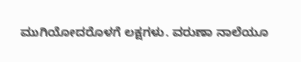ಮುಗಿಯೋದರೊಳಗೆ ಲಕ್ಷಗಳು. ವರುಣಾ ನಾಲೆಯೂ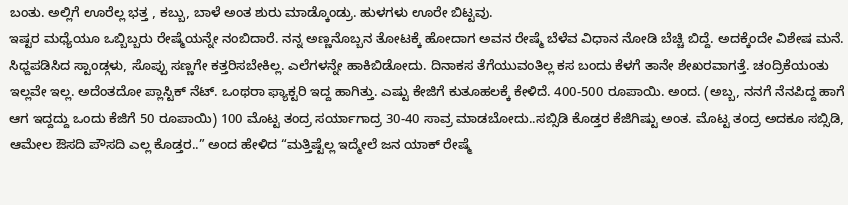ಬಂತು. ಅಲ್ಲಿಗೆ ಊರೆಲ್ಲ ಭತ್ತ , ಕಬ್ಬು, ಬಾಳೆ ಅಂತ ಶುರು ಮಾಡ್ಕೊಂಡ್ರು. ಹುಳಗಳು ಊರೇ ಬಿಟ್ಟವು.
ಇಷ್ಟರ ಮಧ್ಯೆಯೂ ಒಬ್ಬಿಬ್ಬರು ರೇಷ್ಮೆಯನ್ನೇ ನಂಬಿದಾರೆ. ನನ್ನ ಅಣ್ಣನೊಬ್ಬನ ತೋಟಕ್ಕೆ ಹೋದಾಗ ಅವನ ರೇಷ್ಮೆ ಬೆಳೆವ ವಿಧಾನ ನೋಡಿ ಬೆಚ್ಚಿ ಬಿದ್ದೆ. ಅದಕ್ಕೆಂದೇ ವಿಶೇಷ ಮನೆ. ಸಿಧ್ದಪಡಿಸಿದ ಸ್ಟಾಂಡ್ಗಳು, ಸೊಪ್ಪು ಸಣ್ಣಗೇ ಕತ್ತರಿಸಬೇಕಿಲ್ಲ. ಎಲೆಗಳನ್ನೇ ಹಾಕಿಬಿಡೋದು. ದಿನಾಕಸ ತೆಗೆಯುವಂತಿಲ್ಲ ಕಸ ಬಂದು ಕೆಳಗೆ ತಾನೇ ಶೇಖರವಾಗತ್ತೆ. ಚಂದ್ರಿಕೆಯಂತು ಇಲ್ಲವೇ ಇಲ್ಲ. ಅದೆಂತದೋ ಪ್ಲಾಸ್ಟಿಕ್ ನೆಟ್. ಒಂಥರಾ ಫ್ಯಾಕ್ಟರಿ ಇದ್ದ ಹಾಗಿತ್ತು. ಎಷ್ಟು ಕೇಜಿಗೆ ಕುತೂಹಲಕ್ಕೆ ಕೇಳಿದೆ. 400-500 ರೂಪಾಯಿ. ಅಂದ. (ಅಬ್ಬ, ನನಗೆ ನೆನಪಿದ್ದ ಹಾಗೆ ಆಗ ಇದ್ದದ್ದು ಒಂದು ಕೆಜಿಗೆ 50 ರೂಪಾಯಿ) 100 ಮೊಟ್ಟ ತಂದ್ರ ಸರ್ಯಾಗಾದ್ರ 30-40 ಸಾವ್ರ ಮಾಡಬೋದು..ಸಬ್ಸಿಡಿ ಕೊಡ್ತರ ಕೆಜಿಗಿಷ್ಟು ಅಂತ. ಮೊಟ್ಟ ತಂದ್ರ ಅದಕೂ ಸಬ್ಸಿಡಿ, ಆಮೇಲ ಔಸದಿ ಪೌಸದಿ ಎಲ್ಲ ಕೊಡ್ತರ..” ಅಂದ ಹೇಳಿದ “ಮತ್ತಿಷ್ಟೆಲ್ಲ ಇದ್ಮೇಲೆ ಜನ ಯಾಕ್ ರೇಷ್ಮೆ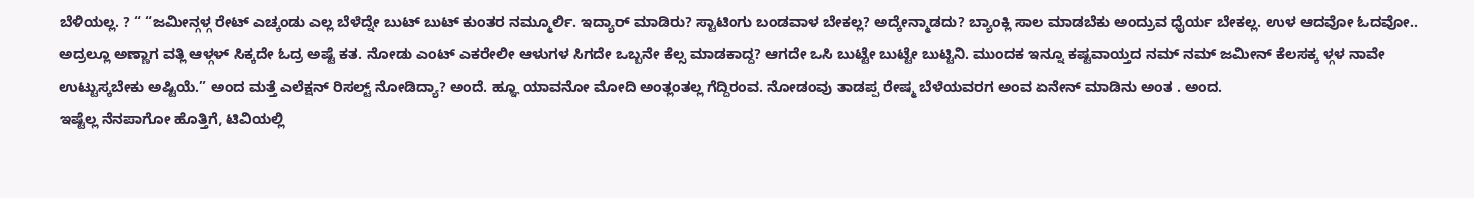ಬೆಳಿಯಲ್ಲ. ? “ “ಜಮೀನ್ಗಳ್ಗ ರೇಟ್ ಎಚ್ಕಂಡು ಎಲ್ಲ ಬೆಳೆದ್ನೇ ಬುಟ್ ಬುಟ್ ಕುಂತರ ನಮ್ಮೂರ್ಲಿ. ಇದ್ಯಾರ್ ಮಾಡಿರು? ಸ್ಟಾಟಿಂಗು ಬಂಡವಾಳ ಬೇಕಲ್ಲ? ಅದ್ಕೇನ್ಮಾಡದು? ಬ್ಯಾಂಕ್ಲಿ ಸಾಲ ಮಾಡಬೆಕು ಅಂದ್ರುವ ಧೈರ್ಯ ಬೇಕಲ್ಲ. ಉಳ ಆದವೋ ಓದವೋ.. ಅದ್ರಲ್ಲೂ ಅಣ್ಣಾಗ ವತ್ಲಿ ಆಳ್ಗಳ್ ಸಿಕ್ಕದೇ ಓದ್ರ ಅಷ್ಟೆ ಕತ. ನೋಡು ಎಂಟ್ ಎಕರೇಲೀ ಆಳುಗಳ ಸಿಗದೇ ಒಬ್ಬನೇ ಕೆಲ್ಸ ಮಾಡಕಾದ್ದ? ಆಗದೇ ಒಸಿ ಬುಟ್ಟೇ ಬುಟ್ಟೇ ಬುಟ್ಟಿನಿ. ಮುಂದಕ ಇನ್ನೂ ಕಷ್ಟವಾಯ್ತದ ನಮ್ ನಮ್ ಜಮೀನ್ ಕೆಲಸಕ್ಕ ಳ್ಗಳ ನಾವೇ ಉಟ್ಟುಸ್ಕಬೇಕು ಅಷ್ಟಿಯೆ.” ಅಂದ ಮತ್ತೆ ಎಲೆಕ್ಷನ್ ರಿಸಲ್ಟ್ ನೋಡಿದ್ಯಾ? ಅಂದೆ. ಹ್ಞೂ ಯಾವನೋ ಮೋದಿ ಅಂತ್ಲಂತಲ್ಲ ಗೆದ್ದಿರಂವ. ನೋಡಂವು ತಾಡಪ್ಪ ರೇಷ್ಮ ಬೆಳೆಯವರಗ ಅಂವ ಏನೇನ್ ಮಾಡಿನು ಅಂತ . ಅಂದ.
ಇಷ್ಟೆಲ್ಲ ನೆನಪಾಗೋ ಹೊತ್ತಿಗೆ, ಟಿವಿಯಲ್ಲಿ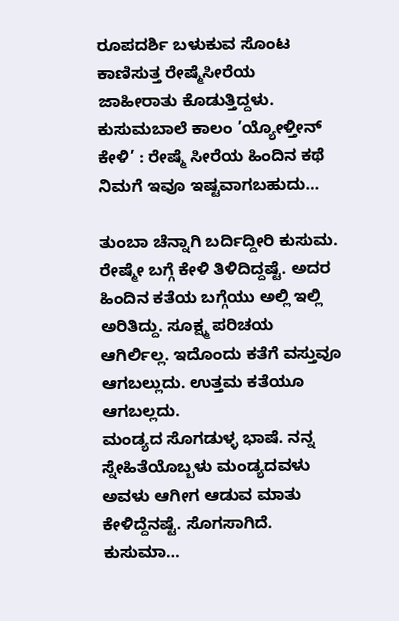ರೂಪದರ್ಶಿ ಬಳುಕುವ ಸೊಂಟ ಕಾಣಿಸುತ್ತ ರೇಷ್ಮೆಸೀರೆಯ ಜಾಹೀರಾತು ಕೊಡುತ್ತಿದ್ದಳು.
ಕುಸುಮಬಾಲೆ ಕಾಲಂ ’ಯ್ಯೋಳ್ತೀನ್ ಕೇಳಿ’ : ರೇಷ್ಮೆ ಸೀರೆಯ ಹಿಂದಿನ ಕಥೆ
ನಿಮಗೆ ಇವೂ ಇಷ್ಟವಾಗಬಹುದು…

ತುಂಬಾ ಚೆನ್ನಾಗಿ ಬರ್ದಿದ್ದೀರಿ ಕುಸುಮ. ರೇಷ್ಮೇ ಬಗ್ಗೆ ಕೇಳಿ ತಿಳಿದಿದ್ದಷ್ಟೆ. ಅದರ ಹಿಂದಿನ ಕತೆಯ ಬಗ್ಗೆಯು ಅಲ್ಲಿ ಇಲ್ಲಿ ಅರಿತಿದ್ದು. ಸೂಕ್ಷ್ಮ ಪರಿಚಯ ಆಗಿರ್ಲಿಲ್ಲ. ಇದೊಂದು ಕತೆಗೆ ವಸ್ತುವೂ ಆಗಬಲ್ಲುದು. ಉತ್ತಮ ಕತೆಯೂ ಆಗಬಲ್ಲದು.
ಮಂಡ್ಯದ ಸೊಗಡುಳ್ಳ ಭಾಷೆ. ನನ್ನ ಸ್ನೇಹಿತೆಯೊಬ್ಬಳು ಮಂಡ್ಯದವಳು ಅವಳು ಆಗೀಗ ಆಡುವ ಮಾತು ಕೇಳಿದ್ದೆನಷ್ಟೆ. ಸೊಗಸಾಗಿದೆ.
ಕುಸುಮಾ…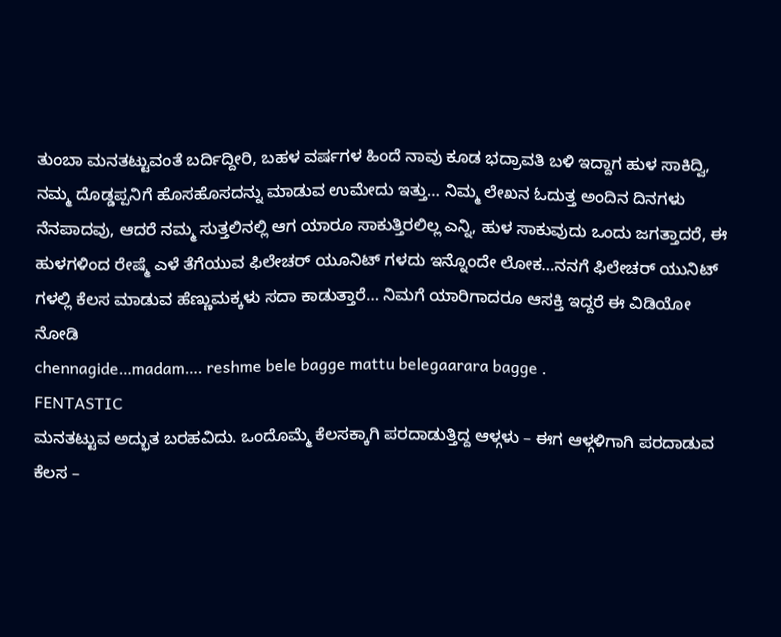ತುಂಬಾ ಮನತಟ್ಟುವಂತೆ ಬರ್ದಿದ್ದೀರಿ, ಬಹಳ ವರ್ಷಗಳ ಹಿಂದೆ ನಾವು ಕೂಡ ಭದ್ರಾವತಿ ಬಳಿ ಇದ್ದಾಗ ಹುಳ ಸಾಕಿದ್ವಿ, ನಮ್ಮ ದೊಡ್ಡಪ್ಪನಿಗೆ ಹೊಸಹೊಸದನ್ನು ಮಾಡುವ ಉಮೇದು ಇತ್ತು… ನಿಮ್ಮ ಲೇಖನ ಓದುತ್ತ ಅಂದಿನ ದಿನಗಳು ನೆನಪಾದವು, ಆದರೆ ನಮ್ಮ ಸುತ್ತಲಿನಲ್ಲಿ ಆಗ ಯಾರೂ ಸಾಕುತ್ತಿರಲಿಲ್ಲ ಎನ್ನಿ, ಹುಳ ಸಾಕುವುದು ಒಂದು ಜಗತ್ತಾದರೆ, ಈ ಹುಳಗಳಿಂದ ರೇಷ್ಮೆ ಎಳೆ ತೆಗೆಯುವ ಫಿಲೇಚರ್ ಯೂನಿಟ್ ಗಳದು ಇನ್ನೊಂದೇ ಲೋಕ…ನನಗೆ ಫಿಲೇಚರ್ ಯುನಿಟ್ ಗಳಲ್ಲಿ ಕೆಲಸ ಮಾಡುವ ಹೆಣ್ಣುಮಕ್ಕಳು ಸದಾ ಕಾಡುತ್ತಾರೆ… ನಿಮಗೆ ಯಾರಿಗಾದರೂ ಆಸಕ್ತಿ ಇದ್ದರೆ ಈ ವಿಡಿಯೋ ನೋಡಿ
chennagide…madam…. reshme bele bagge mattu belegaarara bagge .
FENTASTIC
ಮನತಟ್ಟುವ ಅದ್ಭುತ ಬರಹವಿದು. ಒಂದೊಮ್ಮೆ ಕೆಲಸಕ್ಕಾಗಿ ಪರದಾಡುತ್ತಿದ್ದ ಆಳ್ಗಳು – ಈಗ ಆಳ್ಗಳಿಗಾಗಿ ಪರದಾಡುವ ಕೆಲಸ –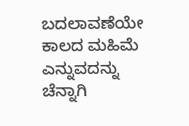ಬದಲಾವಣೆಯೇ ಕಾಲದ ಮಹಿಮೆ ಎನ್ನುವದನ್ನು ಚೆನ್ನಾಗಿ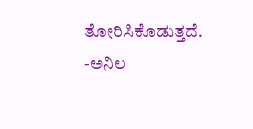ತೋರಿಸಿಕೊಡುತ್ತದೆ.
-ಅನಿಲ